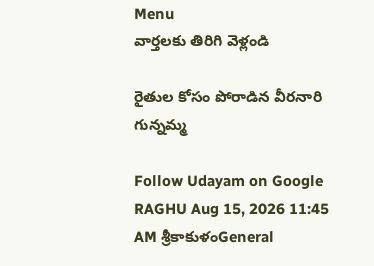Menu
వార్తలకు తిరిగి వెళ్లండి

రైతుల కోసం పోరాడిన వీరనారి గున్నమ్మ

Follow Udayam on Google
RAGHU Aug 15, 2026 11:45 AM శ్రీకాకుళంGeneral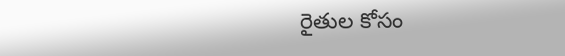రైతుల కోసం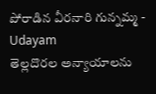పోరాడిన వీరనారి గున్నమ్మ - Udayam
తెల్లదొరల అన్యాయాలను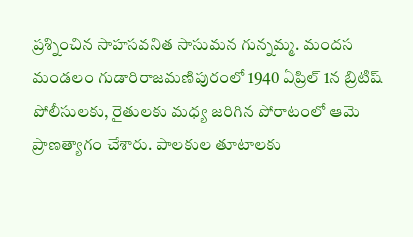ప్రశ్నించిన సాహసవనిత సాసుమన గున్నమ్మ. మందస మండలం గుడారిరాజమణిపురంలో 1940 ఏప్రిల్‌ 1న బ్రిటిష్‌ పోలీసులకు, రైతులకు మధ్య జరిగిన పోరాటంలో ఆమె ప్రాణత్యాగం చేశారు. పాలకుల తూటాలకు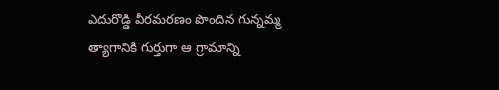ఎదురొడ్డి వీరమరణం పొందిన గున్నమ్మ త్యాగానికి గుర్తుగా ఆ గ్రామాన్ని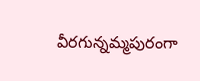వీరగున్నమ్మపురంగా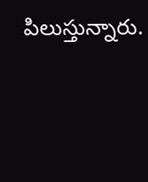పిలుస్తున్నారు.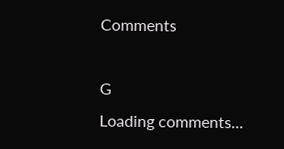Comments

G
Loading comments...